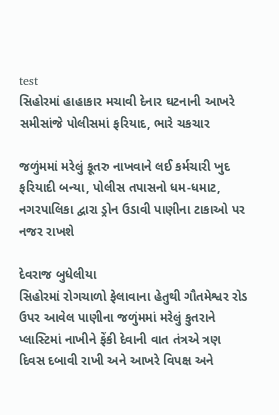test
સિહોરમાં હાહાકાર મચાવી દેનાર ઘટનાની આખરે સમીસાંજે પોલીસમાં ફરિયાદ, ભારે ચકચાર

જળુંમમાં મરેલું કૂતરુ નાખવાને લઈ કર્મચારી ખુદ ફરિયાદી બન્યા, પોલીસ તપાસનો ધમ-ધમાટ,  નગરપાલિકા દ્વારા ડ્રોન ઉડાવી પાણીના ટાકાઓ પર નજર રાખશે

દેવરાજ બુધેલીયા
સિહોરમાં રોગચાળો ફેલાવાના હેતુથી ગૌતમેશ્વર રોડ ઉપર આવેલ પાણીના જળુંમમાં મરેલું કુતરાને પ્લાસ્ટિમાં નાખીને ફેંકી દેવાની વાત તંત્રએ ત્રણ દિવસ દબાવી રાખી અને આખરે વિપક્ષ અને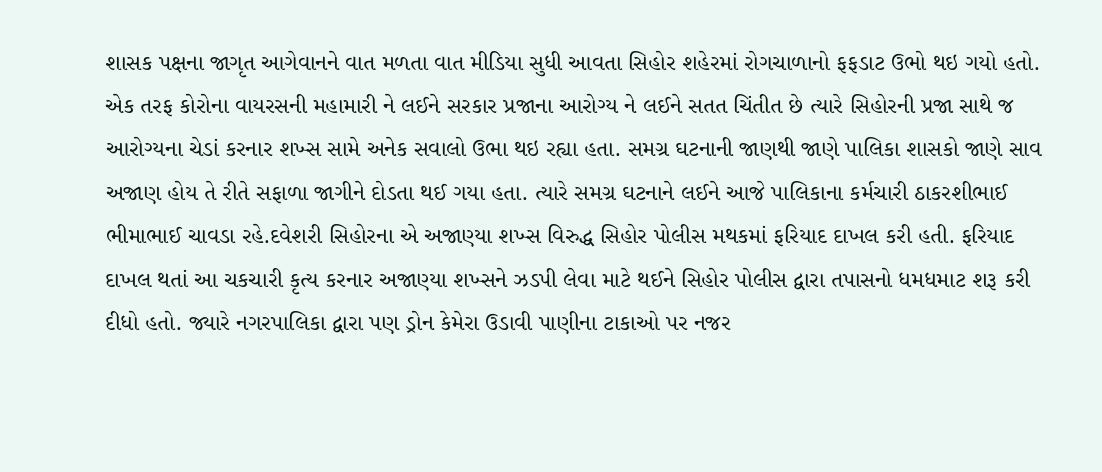શાસક પક્ષના જાગૃત આગેવાનને વાત મળતા વાત મીડિયા સુધી આવતા સિહોર શહેરમાં રોગચાળાનો ફફડાટ ઉભો થઇ ગયો હતો. એક તરફ કોરોના વાયરસની મહામારી ને લઈને સરકાર પ્રજાના આરોગ્ય ને લઈને સતત ચિંતીત છે ત્યારે સિહોરની પ્રજા સાથે જ આરોગ્યના ચેડાં કરનાર શખ્સ સામે અનેક સવાલો ઉભા થઇ રહ્યા હતા. સમગ્ર ઘટનાની જાણથી જાણે પાલિકા શાસકો જાણે સાવ અજાણ હોય તે રીતે સફાળા જાગીને દોડતા થઈ ગયા હતા. ત્યારે સમગ્ર ઘટનાને લઈને આજે પાલિકાના કર્મચારી ઠાકરશીભાઈ ભીમાભાઈ ચાવડા રહે.દવેશરી સિહોરના એ અજાણ્યા શખ્સ વિરુદ્ધ સિહોર પોલીસ મથકમાં ફરિયાદ દાખલ કરી હતી. ફરિયાદ દાખલ થતાં આ ચકચારી કૃત્ય કરનાર અજાણ્યા શખ્સને ઝડપી લેવા માટે થઈને સિહોર પોલીસ દ્વારા તપાસનો ધમધમાટ શરૂ કરી દીધો હતો. જ્યારે નગરપાલિકા દ્વારા પણ ડ્રોન કેમેરા ઉડાવી પાણીના ટાકાઓ પર નજર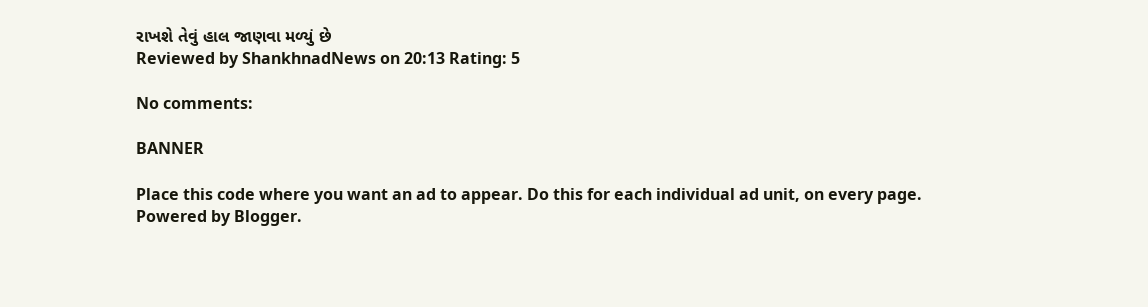રાખશે તેવું હાલ જાણવા મળ્યું છે
Reviewed by ShankhnadNews on 20:13 Rating: 5

No comments:

BANNER

Place this code where you want an ad to appear. Do this for each individual ad unit, on every page.
Powered by Blogger.